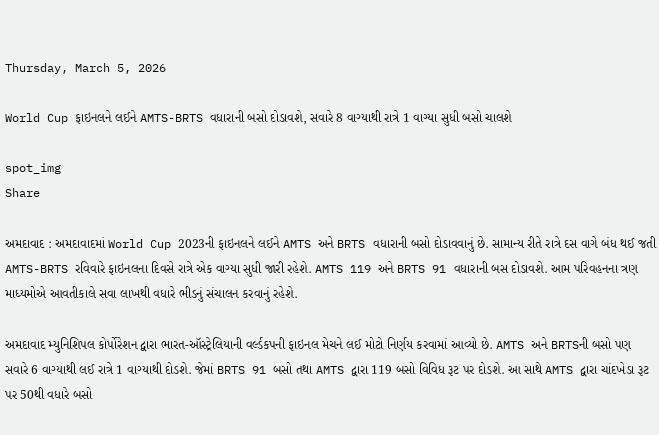Thursday, March 5, 2026

World Cup ફાઇનલને લઈને AMTS-BRTS વધારાની બસો દોડાવશે, સવારે 8 વાગ્યાથી રાત્રે 1 વાગ્યા સુધી બસો ચાલશે

spot_img
Share

અમદાવાદ : અમદાવાદમાં World Cup 2023ની ફાઇનલને લઈને AMTS અને BRTS વધારાની બસો દોડાવવાનું છે. સામાન્ય રીતે રાત્રે દસ વાગે બંધ થઈ જતી AMTS-BRTS રવિવારે ફાઇનલના દિવસે રાત્રે એક વાગ્યા સુધી જારી રહેશે. AMTS 119 અને BRTS 91 વધારાની બસ દોડાવશે. આમ પરિવહનના ત્રણ માધ્યમોએ આવતીકાલે સવા લાખથી વધારે ભીડનું સંચાલન કરવાનું રહેશે.

અમદાવાદ મ્યુનિશિપલ કોર્પોરેશન દ્વારા ભારત-ઑસ્ટ્રેલિયાની વર્લ્ડકપની ફાઇનલ મેચને લઈ મોટો નિર્ણય કરવામાં આવ્યો છે. AMTS અને BRTSની બસો પણ સવારે 6 વાગ્યાથી લઈ રાત્રે 1 વાગ્યાથી દોડશે. જેમાં BRTS 91 બસો તથા AMTS દ્વારા 119 બસો વિવિધ રૂટ પર દોડશે. આ સાથે AMTS દ્વારા ચાંદખેડા રૂટ પર 50થી વધારે બસો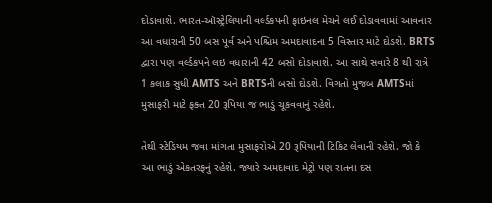દોડાવાશે. ભારત-ઑસ્ટ્રેલિયાની વર્લ્ડકપની ફાઇનલ મેચને લઈ દોડાવવામાં આવનાર આ વધારાની 50 બસ પૂર્વ અને પશ્ચિમ અમદાવાદના 5 વિસ્તાર માટે દોડશે. BRTS દ્વારા પણ વર્લ્ડકપને લઇ વધારાની 42 બસો દોડાવાશે. આ સાથે સવારે 8 થી રાત્રે 1 કલાક સુધી AMTS અને BRTSની બસો દોડશે. વિગતો મુજબ AMTSમાં મુસાફરી માટે ફક્ત 20 રૂપિયા જ ભાડું ચૂકવવાનું રહેશે.

તેથી સ્ટેડિયમ જવા માંગતા મુસાફરોએ 20 રૂપિયાની ટિકિટ લેવાની રહેશે. જો કે આ ભાડું એકતરફનું રહેશે. જ્યારે અમદાવાદ મેટ્રો પણ રાતના દસ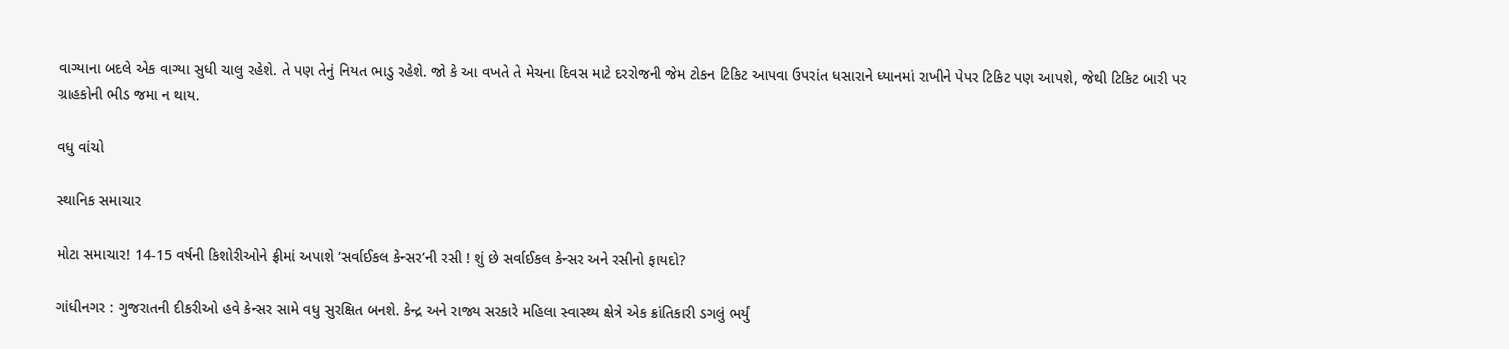વાગ્યાના બદલે એક વાગ્યા સુધી ચાલુ રહેશે. તે પણ તેનું નિયત ભાડુ રહેશે. જો કે આ વખતે તે મેચના દિવસ માટે દરરોજની જેમ ટોકન ટિકિટ આપવા ઉપરાંત ધસારાને ધ્યાનમાં રાખીને પેપર ટિકિટ પણ આપશે, જેથી ટિકિટ બારી પર ગ્રાહકોની ભીડ જમા ન થાય.

વધુ વાંચો

સ્થાનિક સમાચાર

મોટા સમાચાર! 14-15 વર્ષની કિશોરીઓને ફ્રીમાં અપાશે ‘સર્વાઈકલ કેન્સર’ની રસી ! શું છે સર્વાઈકલ કેન્સર અને રસીનો ફાયદો?

ગાંધીનગર : ગુજરાતની દીકરીઓ હવે કેન્સર સામે વધુ સુરક્ષિત બનશે. કેન્દ્ર અને રાજ્ય સરકારે મહિલા સ્વાસ્થ્ય ક્ષેત્રે એક ક્રાંતિકારી ડગલું ભર્યું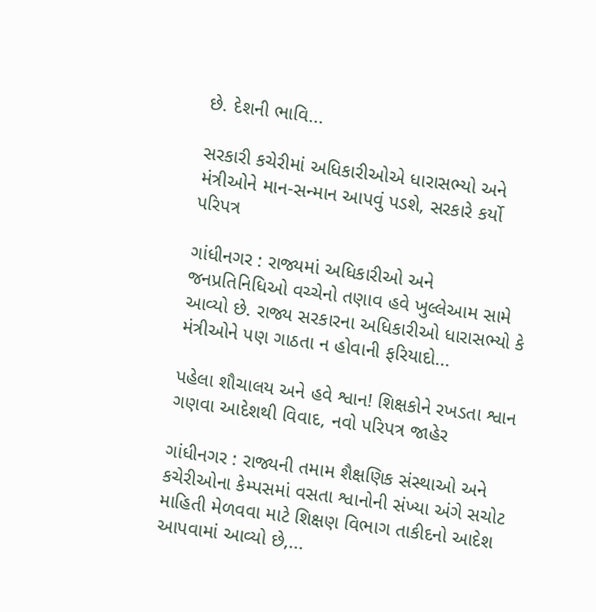છે. દેશની ભાવિ...

સરકારી કચેરીમાં અધિકારીઓએ ધારાસભ્યો અને મંત્રીઓને માન-સન્માન આપવું પડશે, સરકારે કર્યો પરિપત્ર

ગાંધીનગર : રાજ્યમાં અધિકારીઓ અને જનપ્રતિનિધિઓ વચ્ચેનો તણાવ હવે ખુલ્લેઆમ સામે આવ્યો છે. રાજ્ય સરકારના અધિકારીઓ ધારાસભ્યો કે મંત્રીઓને પણ ગાઠતા ન હોવાની ફરિયાદો...

પહેલા શૌચાલય અને હવે શ્વાન! શિક્ષકોને રખડતા શ્વાન ગણવા આદેશથી વિવાદ, નવો પરિપત્ર જાહેર

ગાંધીનગર : રાજ્યની તમામ શૈક્ષણિક સંસ્થાઓ અને કચેરીઓના કેમ્પસમાં વસતા શ્વાનોની સંખ્યા અંગે સચોટ માહિતી મેળવવા માટે શિક્ષણ વિભાગ તાકીદનો આદેશ આપવામાં આવ્યો છે,...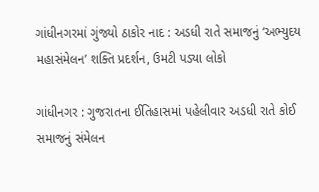ગાંધીનગરમાં ગુંજ્યો ઠાકોર નાદ : અડધી રાતે સમાજનું ‘અભ્યુદય મહાસંમેલન’ શક્તિ પ્રદર્શન, ઉમટી પડ્યા લોકો

ગાંધીનગર : ગુજરાતના ઈતિહાસમાં પહેલીવાર અડધી રાતે કોઈ સમાજનું સંમેલન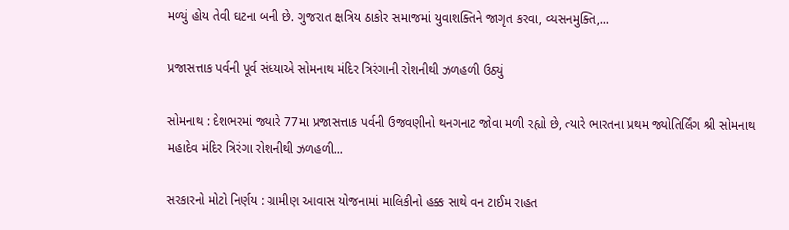મળ્યું હોય તેવી ઘટના બની છે. ગુજરાત ક્ષત્રિય ઠાકોર સમાજમાં યુવાશક્તિને જાગૃત કરવા, વ્યસનમુક્તિ,...

પ્રજાસત્તાક પર્વની પૂર્વ સંધ્યાએ સોમનાથ મંદિર ત્રિરંગાની રોશનીથી ઝળહળી ઉઠ્યું

સોમનાથ : દેશભરમાં જ્યારે 77મા પ્રજાસત્તાક પર્વની ઉજવણીનો થનગનાટ જોવા મળી રહ્યો છે, ત્યારે ભારતના પ્રથમ જ્યોતિર્લિંગ શ્રી સોમનાથ મહાદેવ મંદિર ત્રિરંગા રોશનીથી ઝળહળી...

સરકારનો મોટો નિર્ણય : ગ્રામીણ આવાસ યોજનામાં માલિકીનો હક્ક સાથે વન ટાઈમ રાહત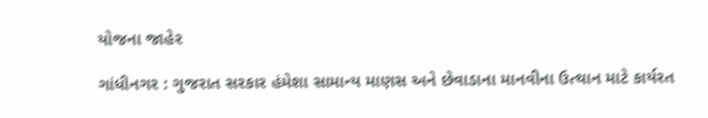યોજના જાહેર

ગાંધીનગર : ગુજરાત સરકાર હંમેશા સામાન્ય માણસ અને છેવાડાના માનવીના ઉત્થાન માટે કાર્યરત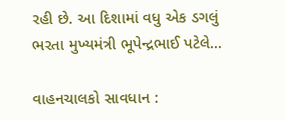રહી છે. આ દિશામાં વધુ એક ડગલું ભરતા મુખ્યમંત્રી ભૂપેન્દ્રભાઈ પટેલે...

વાહનચાલકો સાવધાન :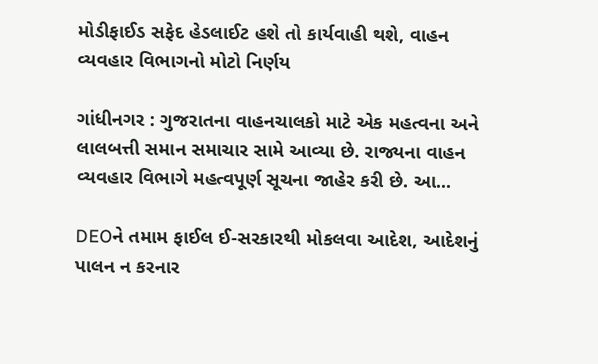મોડીફાઈડ સફેદ હેડલાઈટ હશે તો કાર્યવાહી થશે, વાહન વ્યવહાર વિભાગનો મોટો નિર્ણય

ગાંધીનગર : ગુજરાતના વાહનચાલકો માટે એક મહત્વના અને લાલબત્તી સમાન સમાચાર સામે આવ્યા છે. રાજ્યના વાહન વ્યવહાર વિભાગે મહત્વપૂર્ણ સૂચના જાહેર કરી છે. આ...

DEOને તમામ ફાઈલ ઈ-સરકારથી મોકલવા આદેશ, આદેશનું પાલન ન કરનાર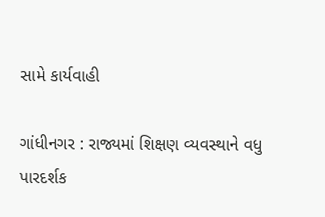સામે કાર્યવાહી

ગાંધીનગર : રાજ્યમાં શિક્ષણ વ્યવસ્થાને વધુ પારદર્શક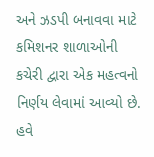અને ઝડપી બનાવવા માટે કમિશનર શાળાઓની કચેરી દ્વારા એક મહત્વનો નિર્ણય લેવામાં આવ્યો છે. હવે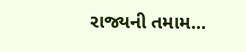રાજ્યની તમામ...